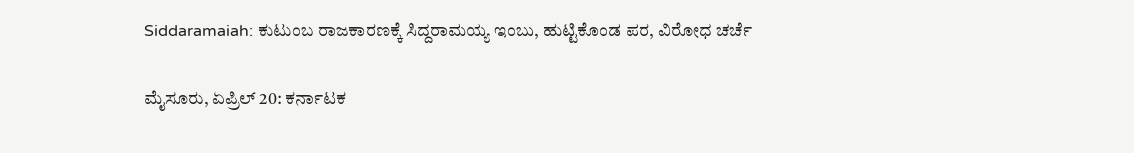Siddaramaiah: ಕುಟುಂಬ ರಾಜಕಾರಣಕ್ಕೆ ಸಿದ್ದರಾಮಯ್ಯ ಇಂಬು, ಹುಟ್ಟಿಕೊಂಡ ಪರ, ವಿರೋಧ ಚರ್ಚೆ

ಮೈಸೂರು, ಏಪ್ರಿಲ್‌ 20: ಕರ್ನಾಟಕ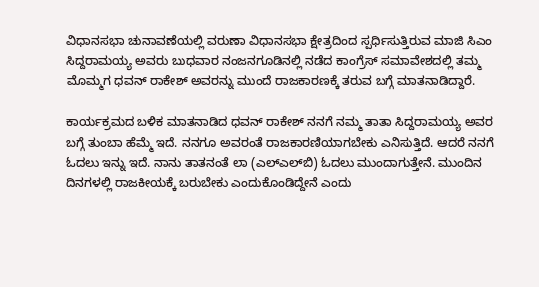ವಿಧಾನಸಭಾ ಚುನಾವಣೆಯಲ್ಲಿ ವರುಣಾ ವಿಧಾನಸಭಾ ಕ್ಷೇತ್ರದಿಂದ ಸ್ಪರ್ಧಿಸುತ್ತಿರುವ ಮಾಜಿ ಸಿಎಂ ಸಿದ್ದರಾಮಯ್ಯ ಅವರು ಬುಧವಾರ ನಂಜನಗೂಡಿನಲ್ಲಿ ನಡೆದ ಕಾಂಗ್ರೆಸ್‌ ಸಮಾವೇಶದಲ್ಲಿ ತಮ್ಮ ಮೊಮ್ಮಗ ಧವನ್‌ ರಾಕೇಶ್‌ ಅವರನ್ನು ಮುಂದೆ ರಾಜಕಾರಣಕ್ಕೆ ತರುವ ಬಗ್ಗೆ ಮಾತನಾಡಿದ್ದಾರೆ.

ಕಾರ್ಯಕ್ರಮದ ಬಳಿಕ ಮಾತನಾಡಿದ ಧವನ್‌ ರಾಕೇಶ್‌ ನನಗೆ ನಮ್ಮ ತಾತಾ ಸಿದ್ದರಾಮಯ್ಯ ಅವರ ಬಗ್ಗೆ ತುಂಬಾ ಹೆಮ್ಮೆ ಇದೆ. ನನಗೂ ಅವರಂತೆ ರಾಜಕಾರಣಿಯಾಗಬೇಕು ಎನಿಸುತ್ತಿದೆ. ಆದರೆ ನನಗೆ ಓದಲು ಇನ್ನು ಇದೆ. ನಾನು ತಾತನಂತೆ ಲಾ (ಎಲ್‌ಎಲ್‌ಬಿ) ಓದಲು ಮುಂದಾಗುತ್ತೇನೆ. ಮುಂದಿನ ದಿನಗಳಲ್ಲಿ ರಾಜಕೀಯಕ್ಕೆ ಬರುಬೇಕು ಎಂದುಕೊಂಡಿದ್ದೇನೆ ಎಂದು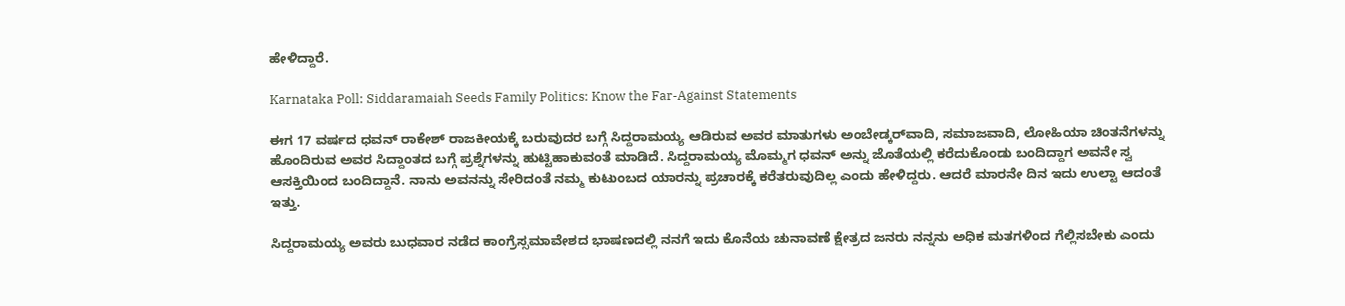ಹೇಳಿದ್ದಾರೆ.

Karnataka Poll: Siddaramaiah Seeds Family Politics: Know the Far-Against Statements

ಈಗ 17 ವರ್ಷದ ಧವನ್‌ ರಾಕೇಶ್ ರಾಜಕೀಯಕ್ಕೆ ಬರುವುದರ ಬಗ್ಗೆ ಸಿದ್ದರಾಮಯ್ಯ ಆಡಿರುವ ಅವರ ಮಾತುಗಳು ಅಂಬೇಡ್ಕರ್‌ವಾದಿ, ಸಮಾಜವಾದಿ, ಲೋಹಿಯಾ ಚಿಂತನೆಗಳನ್ನು ಹೊಂದಿರುವ ಅವರ ಸಿದ್ದಾಂತದ ಬಗ್ಗೆ ಪ್ರಶ್ನೆಗಳನ್ನು ಹುಟ್ಟಿಹಾಕುವಂತೆ ಮಾಡಿದೆ. ಸಿದ್ದರಾಮಯ್ಯ ಮೊಮ್ಮಗ ಧವನ್‌ ಅನ್ನು ಜೊತೆಯಲ್ಲಿ ಕರೆದುಕೊಂಡು ಬಂದಿದ್ದಾಗ ಅವನೇ ಸ್ವ ಆಸಕ್ತಿಯಿಂದ ಬಂದಿದ್ದಾನೆ. ನಾನು ಅವನನ್ನು ಸೇರಿದಂತೆ ನಮ್ಮ ಕುಟುಂಬದ ಯಾರನ್ನು ಪ್ರಚಾರಕ್ಕೆ ಕರೆತರುವುದಿಲ್ಲ ಎಂದು ಹೇಳಿದ್ದರು. ಆದರೆ ಮಾರನೇ ದಿನ ಇದು ಉಲ್ಟಾ ಆದಂತೆ ಇತ್ತು.

ಸಿದ್ದರಾಮಯ್ಯ ಅವರು ಬುಧವಾರ ನಡೆದ ಕಾಂಗ್ರೆಸ್ಸಮಾವೇಶದ ಭಾಷಣದಲ್ಲಿ ನನಗೆ ಇದು ಕೊನೆಯ ಚುನಾವಣೆ ಕ್ಷೇತ್ರದ ಜನರು ನನ್ನನು ಅಧಿಕ ಮತಗಳಿಂದ ಗೆಲ್ಲಿಸಬೇಕು ಎಂದು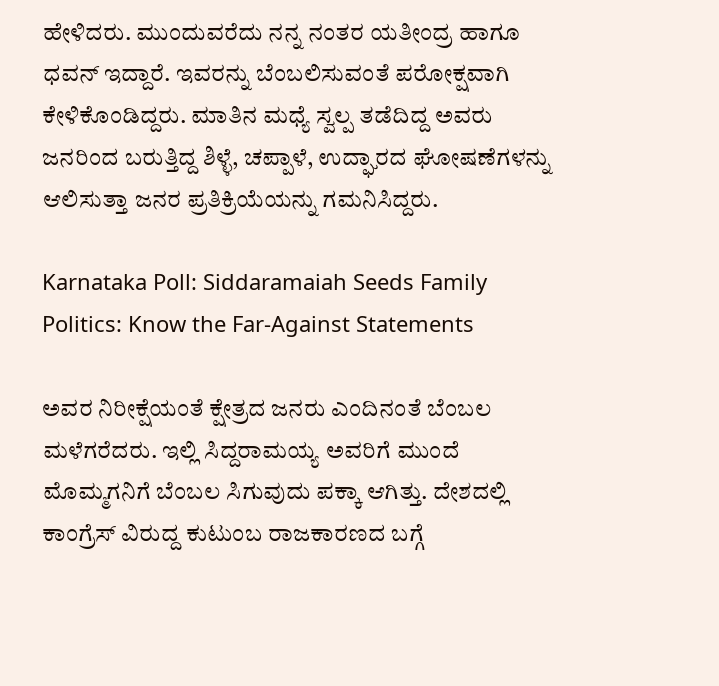ಹೇಳಿದರು. ಮುಂದುವರೆದು ನನ್ನ ನಂತರ ಯತೀಂದ್ರ ಹಾಗೂ ಧವನ್‌ ಇದ್ದಾರೆ. ಇವರನ್ನು ಬೆಂಬಲಿಸುವಂತೆ ಪರೋಕ್ಷವಾಗಿ ಕೇಳಿಕೊಂಡಿದ್ದರು. ಮಾತಿನ ಮಧ್ಯೆ ಸ್ವಲ್ಪ ತಡೆದಿದ್ದ ಅವರು ಜನರಿಂದ ಬರುತ್ತಿದ್ದ ಶಿಳ್ಳೆ, ಚಪ್ಪಾಳೆ, ಉದ್ಘಾರದ ಘೋಷಣೆಗಳನ್ನು ಆಲಿಸುತ್ತಾ ಜನರ ಪ್ರತಿಕ್ರಿಯೆಯನ್ನು ಗಮನಿಸಿದ್ದರು.

Karnataka Poll: Siddaramaiah Seeds Family Politics: Know the Far-Against Statements

ಅವರ ನಿರೀಕ್ಷೆಯಂತೆ ಕ್ಷೇತ್ರದ ಜನರು ಎಂದಿನಂತೆ ಬೆಂಬಲ ಮಳೆಗರೆದರು. ಇಲ್ಲಿ ಸಿದ್ದರಾಮಯ್ಯ ಅವರಿಗೆ ಮುಂದೆ ಮೊಮ್ಮಗನಿಗೆ ಬೆಂಬಲ ಸಿಗುವುದು ಪಕ್ಕಾ ಆಗಿತ್ತು. ದೇಶದಲ್ಲಿ ಕಾಂಗ್ರೆಸ್‌ ವಿರುದ್ದ ಕುಟುಂಬ ರಾಜಕಾರಣದ ಬಗ್ಗೆ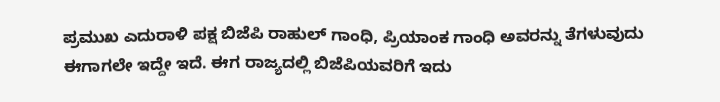ಪ್ರಮುಖ ಎದುರಾಳಿ ಪಕ್ಷ ಬಿಜೆಪಿ ರಾಹುಲ್‌ ಗಾಂಧಿ, ಪ್ರಿಯಾಂಕ ಗಾಂಧಿ ಅವರನ್ನು ತೆಗಳುವುದು ಈಗಾಗಲೇ ಇದ್ದೇ ಇದೆ. ಈಗ ರಾಜ್ಯದಲ್ಲಿ ಬಿಜೆಪಿಯವರಿಗೆ ಇದು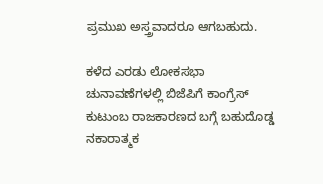ಪ್ರಮುಖ ಅಸ್ತ್ರವಾದರೂ ಆಗಬಹುದು.

ಕಳೆದ ಎರಡು ಲೋಕಸಭಾ ಚುನಾವಣೆಗಳಲ್ಲಿ ಬಿಜೆಪಿಗೆ ಕಾಂಗ್ರೆಸ್‌ ಕುಟುಂಬ ರಾಜಕಾರಣದ ಬಗ್ಗೆ ಬಹುದೊಡ್ಡ ನಕಾರಾತ್ಮಕ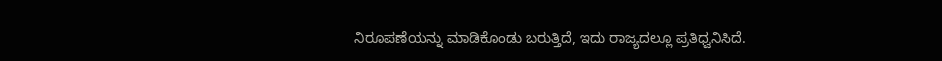ನಿರೂಪಣೆಯನ್ನು ಮಾಡಿಕೊಂಡು ಬರುತ್ತಿದೆ, ಇದು ರಾಜ್ಯದಲ್ಲೂ ಪ್ರತಿಧ್ವನಿಸಿದೆ.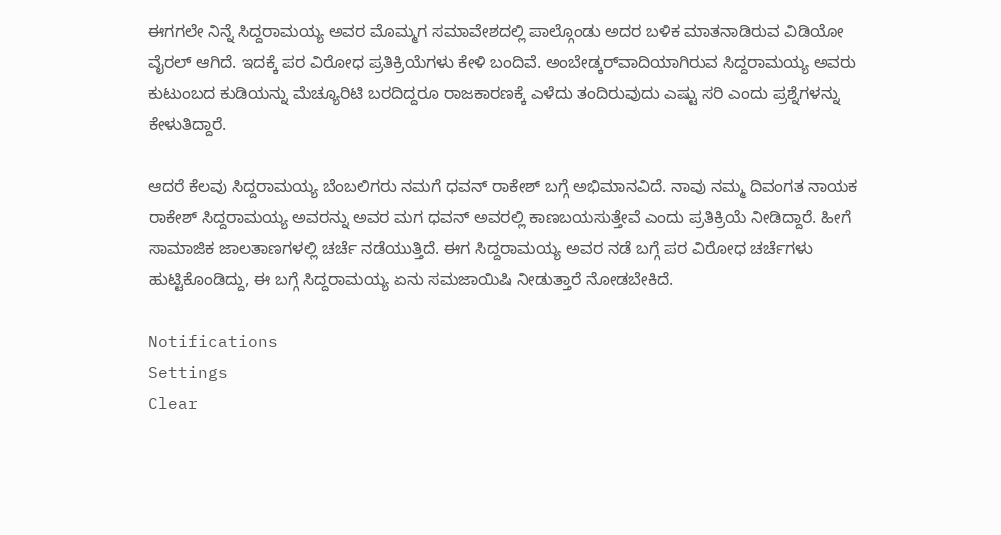ಈಗಗಲೇ ನಿನ್ನೆ ಸಿದ್ದರಾಮಯ್ಯ ಅವರ ಮೊಮ್ಮಗ ಸಮಾವೇಶದಲ್ಲಿ ಪಾಲ್ಗೊಂಡು ಅದರ ಬಳಿಕ ಮಾತನಾಡಿರುವ ವಿಡಿಯೋ ವೈರಲ್‌ ಆಗಿದೆ. ಇದಕ್ಕೆ ಪರ ವಿರೋಧ ಪ್ರತಿಕ್ರಿಯೆಗಳು ಕೇಳಿ ಬಂದಿವೆ. ಅಂಬೇಡ್ಕರ್‌ವಾದಿಯಾಗಿರುವ ಸಿದ್ದರಾಮಯ್ಯ ಅವರು ಕುಟುಂಬದ ಕುಡಿಯನ್ನು ಮೆಚ್ಯೂರಿಟಿ ಬರದಿದ್ದರೂ ರಾಜಕಾರಣಕ್ಕೆ ಎಳೆದು ತಂದಿರುವುದು ಎಷ್ಟು ಸರಿ ಎಂದು ಪ್ರಶ್ನೆಗಳನ್ನು ಕೇಳುತಿದ್ದಾರೆ.

ಆದರೆ ಕೆಲವು ಸಿದ್ದರಾಮಯ್ಯ ಬೆಂಬಲಿಗರು ನಮಗೆ ಧವನ್‌ ರಾಕೇಶ್‌ ಬಗ್ಗೆ ಅಭಿಮಾನವಿದೆ. ನಾವು ನಮ್ಮ ದಿವಂಗತ ನಾಯಕ ರಾಕೇಶ್‌ ಸಿದ್ದರಾಮಯ್ಯ ಅವರನ್ನು ಅವರ ಮಗ ಧವನ್‌ ಅವರಲ್ಲಿ ಕಾಣಬಯಸುತ್ತೇವೆ ಎಂದು ಪ್ರತಿಕ್ರಿಯೆ ನೀಡಿದ್ದಾರೆ. ಹೀಗೆ ಸಾಮಾಜಿಕ ಜಾಲತಾಣಗಳಲ್ಲಿ ಚರ್ಚೆ ನಡೆಯುತ್ತಿದೆ. ಈಗ ಸಿದ್ದರಾಮಯ್ಯ ಅವರ ನಡೆ ಬಗ್ಗೆ ಪರ ವಿರೋಧ ಚರ್ಚೆಗಳು ಹುಟ್ಟಿಕೊಂಡಿದ್ದು, ಈ ಬಗ್ಗೆ ಸಿದ್ದರಾಮಯ್ಯ ಏನು ಸಮಜಾಯಿಷಿ ನೀಡುತ್ತಾರೆ ನೋಡಬೇಕಿದೆ.

Notifications
Settings
Clear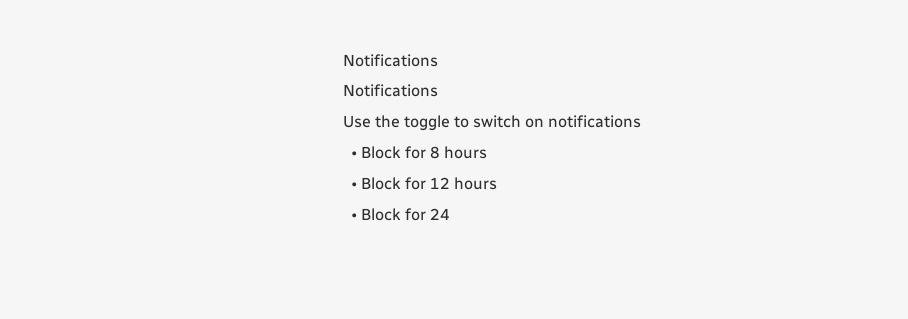Notifications
Notifications
Use the toggle to switch on notifications
  • Block for 8 hours
  • Block for 12 hours
  • Block for 24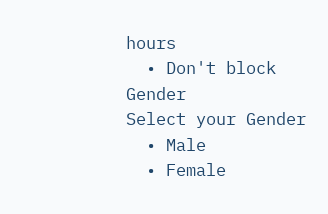hours
  • Don't block
Gender
Select your Gender
  • Male
  • Female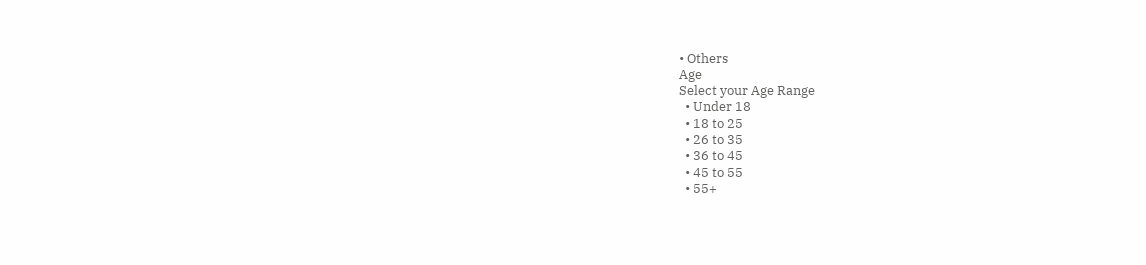• Others
Age
Select your Age Range
  • Under 18
  • 18 to 25
  • 26 to 35
  • 36 to 45
  • 45 to 55
  • 55+